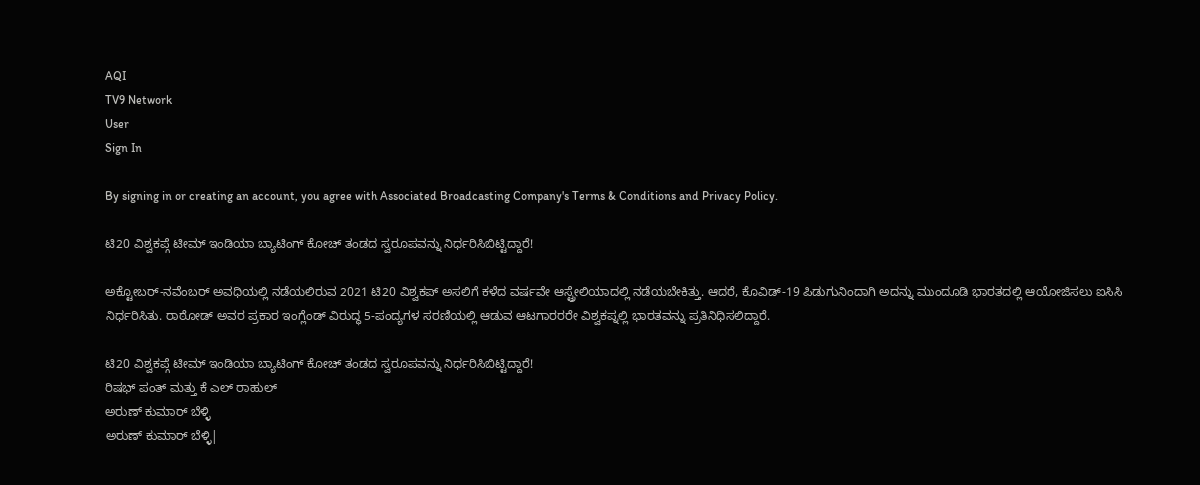AQI
TV9 Network
User
Sign In

By signing in or creating an account, you agree with Associated Broadcasting Company's Terms & Conditions and Privacy Policy.

ಟಿ20 ವಿಶ್ವಕಪ್ಗೆ ಟೀಮ್ ಇಂಡಿಯಾ ಬ್ಯಾಟಿಂಗ್ ಕೋಚ್ ತಂಡದ ಸ್ವರೂಪವನ್ನು ನಿರ್ಧರಿಸಿಬಿಟ್ಟಿದ್ದಾರೆ!

ಅಕ್ಟೋಬರ್-ನವೆಂಬರ್ ಅವಧಿಯಲ್ಲಿ ನಡೆಯಲಿರುವ 2021 ಟಿ20 ವಿಶ್ವಕಪ್ ಅಸಲಿಗೆ ಕಳೆದ ವರ್ಷವೇ ಆಸ್ಟ್ರೇಲಿಯಾದಲ್ಲಿ ನಡೆಯಬೇಕಿತ್ತು. ಆದರೆ, ಕೊವಿಡ್-19 ಪಿಡುಗುನಿಂದಾಗಿ ಅದನ್ನು ಮುಂದೂಡಿ ಭಾರತದಲ್ಲಿ ಆಯೋಜಿಸಲು ಐಸಿಸಿ ನಿರ್ಧರಿಸಿತು. ರಾಠೋಡ್ ಅವರ ಪ್ರಕಾರ ಇಂಗ್ಲೆಂಡ್ ವಿರುದ್ಧ 5-ಪಂದ್ಯಗಳ ಸರಣಿಯಲ್ಲಿ ಆಡುವ ಆಟಗಾರರರೇ ವಿಶ್ವಕಪ್ನಲ್ಲಿ ಭಾರತವನ್ನು ಪ್ರತಿನಿಧಿಸಲಿದ್ದಾರೆ.

ಟಿ20 ವಿಶ್ವಕಪ್ಗೆ ಟೀಮ್ ಇಂಡಿಯಾ ಬ್ಯಾಟಿಂಗ್ ಕೋಚ್ ತಂಡದ ಸ್ವರೂಪವನ್ನು ನಿರ್ಧರಿಸಿಬಿಟ್ಟಿದ್ದಾರೆ!
ರಿಷಭ್ ಪಂತ್ ಮತ್ತು ಕೆ ಎಲ್ ರಾಹುಲ್
ಅರುಣ್ ಕುಮಾರ್ ಬೆಳ್ಳಿ
ಅರುಣ್ ಕುಮಾರ್ ಬೆಳ್ಳಿ|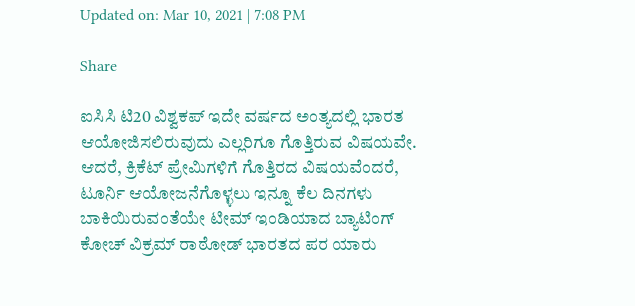Updated on: Mar 10, 2021 | 7:08 PM

Share

ಐಸಿಸಿ ಟಿ20 ವಿಶ್ವಕಪ್ ಇದೇ ವರ್ಷದ ಅಂತ್ಯದಲ್ಲಿ ಭಾರತ ಆಯೋಜಿಸಲಿರುವುದು ಎಲ್ಲರಿಗೂ ಗೊತ್ತಿರುವ ವಿಷಯವೇ. ಆದರೆ, ಕ್ರಿಕೆಟ್ ಪ್ರೇಮಿಗಳಿಗೆ ಗೊತ್ತಿರದ ವಿಷಯವೆಂದರೆ, ಟೂರ್ನಿ ಆಯೋಜನೆಗೊಳ್ಳಲು ಇನ್ನೂ ಕೆಲ ದಿನಗಳು ಬಾಕಿಯಿರುವಂತೆಯೇ ಟೀಮ್ ಇಂಡಿಯಾದ ಬ್ಯಾಟಿಂಗ್ ಕೋಚ್ ವಿಕ್ರಮ್ ರಾಠೋಡ್ ಭಾರತದ ಪರ ಯಾರು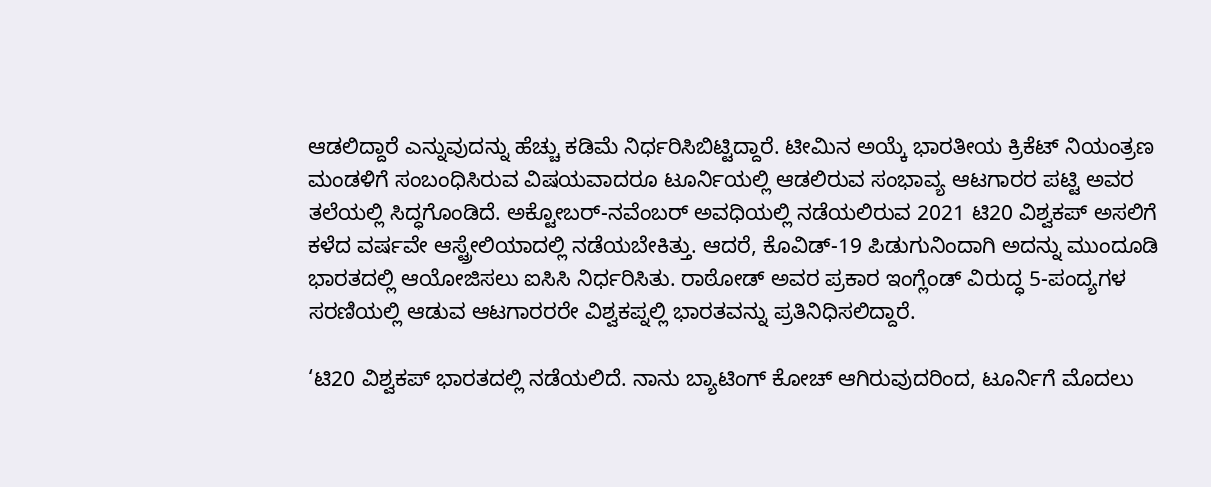ಆಡಲಿದ್ದಾರೆ ಎನ್ನುವುದನ್ನು ಹೆಚ್ಚು ಕಡಿಮೆ ನಿರ್ಧರಿಸಿಬಿಟ್ಟಿದ್ದಾರೆ. ಟೀಮಿನ ಅಯ್ಕೆ ಭಾರತೀಯ ಕ್ರಿಕೆಟ್ ನಿಯಂತ್ರಣ ಮಂಡಳಿಗೆ ಸಂಬಂಧಿಸಿರುವ ವಿಷಯವಾದರೂ ಟೂರ್ನಿಯಲ್ಲಿ ಆಡಲಿರುವ ಸಂಭಾವ್ಯ ಆಟಗಾರರ ಪಟ್ಟಿ ಅವರ ತಲೆಯಲ್ಲಿ ಸಿದ್ಧಗೊಂಡಿದೆ. ಅಕ್ಟೋಬರ್-ನವೆಂಬರ್ ಅವಧಿಯಲ್ಲಿ ನಡೆಯಲಿರುವ 2021 ಟಿ20 ವಿಶ್ವಕಪ್ ಅಸಲಿಗೆ ಕಳೆದ ವರ್ಷವೇ ಆಸ್ಟ್ರೇಲಿಯಾದಲ್ಲಿ ನಡೆಯಬೇಕಿತ್ತು. ಆದರೆ, ಕೊವಿಡ್-19 ಪಿಡುಗುನಿಂದಾಗಿ ಅದನ್ನು ಮುಂದೂಡಿ ಭಾರತದಲ್ಲಿ ಆಯೋಜಿಸಲು ಐಸಿಸಿ ನಿರ್ಧರಿಸಿತು. ರಾಠೋಡ್ ಅವರ ಪ್ರಕಾರ ಇಂಗ್ಲೆಂಡ್ ವಿರುದ್ಧ 5-ಪಂದ್ಯಗಳ ಸರಣಿಯಲ್ಲಿ ಆಡುವ ಆಟಗಾರರರೇ ವಿಶ್ವಕಪ್ನಲ್ಲಿ ಭಾರತವನ್ನು ಪ್ರತಿನಿಧಿಸಲಿದ್ದಾರೆ.

‘ಟಿ20 ವಿಶ್ವಕಪ್ ಭಾರತದಲ್ಲಿ ನಡೆಯಲಿದೆ. ನಾನು ಬ್ಯಾಟಿಂಗ್ ಕೋಚ್ ಆಗಿರುವುದರಿಂದ, ಟೂರ್ನಿಗೆ ಮೊದಲು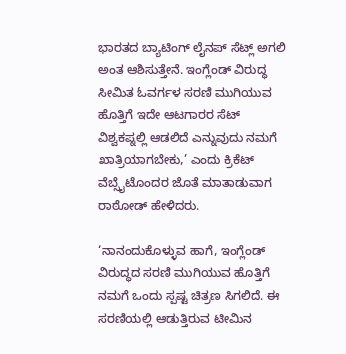ಭಾರತದ ಬ್ಯಾಟಿಂಗ್ ಲೈನಪ್ ಸೆಟ್ಲ್ ಅಗಲಿ ಅಂತ ಆಶಿಸುತ್ತೇನೆ. ಇಂಗ್ಲೆಂಡ್ ವಿರುದ್ಧ ಸೀಮಿತ ಓವರ್ಗಳ ಸರಣಿ ಮುಗಿಯುವ ಹೊತ್ತಿಗೆ ಇದೇ ಆಟಗಾರರ ಸೆಟ್ ವಿಶ್ವಕಪ್ನಲ್ಲಿ ಆಡಲಿದೆ ಎನ್ನುವುದು ನಮಗೆ ಖಾತ್ರಿಯಾಗಬೇಕು,’ ಎಂದು ಕ್ರಿಕೆಟ್ ವೆಬ್ಸೈಟೊಂದರ ಜೊತೆ ಮಾತಾಡುವಾಗ ರಾಠೋಡ್ ಹೇಳಿದರು.

‘ನಾನಂದುಕೊಳ್ಳುವ ಹಾಗೆ, ಇಂಗ್ಲೆಂಡ್ ವಿರುದ್ಧದ ಸರಣಿ ಮುಗಿಯುವ ಹೊತ್ತಿಗೆ ನಮಗೆ ಒಂದು ಸ್ಪಷ್ಟ ಚಿತ್ರಣ ಸಿಗಲಿದೆ. ಈ ಸರಣಿಯಲ್ಲಿ ಆಡುತ್ತಿರುವ ಟೀಮಿನ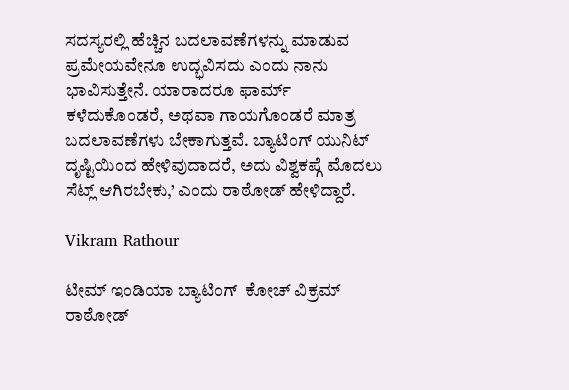ಸದಸ್ಯರಲ್ಲಿ ಹೆಚ್ಚಿನ ಬದಲಾವಣೆಗಳನ್ನು ಮಾಡುವ ಪ್ರಮೇಯವೇನೂ ಉದ್ಭವಿಸದು ಎಂದು ನಾನು ಭಾವಿಸುತ್ತೇನೆ. ಯಾರಾದರೂ ಫಾರ್ಮ್ ಕಳೆದುಕೊಂಡರೆ, ಅಥವಾ ಗಾಯಗೊಂಡರೆ ಮಾತ್ರ ಬದಲಾವಣೆಗಳು ಬೇಕಾಗುತ್ತವೆ. ಬ್ಯಾಟಿಂಗ್ ಯುನಿಟ್ ದೃಷ್ಟಿಯಿಂದ ಹೇಳಿವುದಾದರೆ, ಅದು ವಿಶ್ವಕಪ್ಗೆ ಮೊದಲು ಸೆಟ್ಲ್ ಆಗಿರಬೇಕು,’ ಎಂದು ರಾಠೋಡ್ ಹೇಳಿದ್ದಾರೆ.

Vikram Rathour

ಟೀಮ್ ಇಂಡಿಯಾ ಬ್ಯಾಟಿಂಗ್  ಕೋಚ್ ವಿಕ್ರಮ್ ರಾಠೋಡ್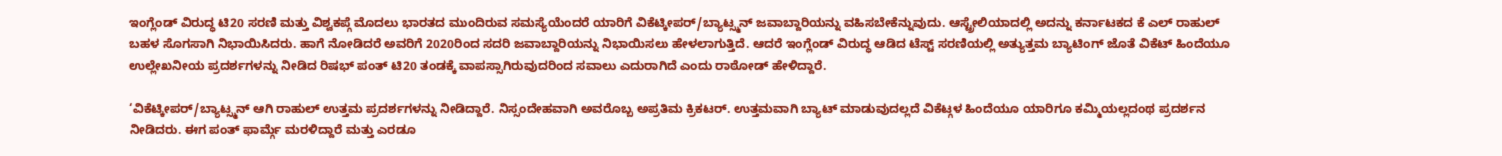ಇಂಗ್ಲೆಂಡ್ ವಿರುದ್ಧ ಟಿ20 ಸರಣಿ ಮತ್ತು ವಿಶ್ವಕಪ್ಗೆ ಮೊದಲು ಭಾರತದ ಮುಂದಿರುವ ಸಮಸ್ಯೆಯೆಂದರೆ ಯಾರಿಗೆ ವಿಕೆಟ್ಕೀಪರ್/ಬ್ಯಾಟ್ಸ್ಮನ್ ಜವಾಬ್ದಾರಿಯನ್ನು ವಹಿಸಬೇಕೆನ್ನುವುದು. ಆಸ್ಟ್ರೇಲಿಯಾದಲ್ಲಿ ಅದನ್ನು ಕರ್ನಾಟಕದ ಕೆ ಎಲ್ ರಾಹುಲ್ ಬಹಳ ಸೊಗಸಾಗಿ ನಿಭಾಯಿಸಿದರು. ಹಾಗೆ ನೋಡಿದರೆ ಅವರಿಗೆ 2020ರಿಂದ ಸದರಿ ಜವಾಬ್ದಾರಿಯನ್ನು ನಿಭಾಯಿಸಲು ಹೇಳಲಾಗುತ್ತಿದೆ. ಆದರೆ ಇಂಗ್ಲೆಂಡ್ ವಿರುದ್ಧ ಆಡಿದ ಟೆಸ್ಟ್ ಸರಣಿಯಲ್ಲಿ ಅತ್ಯುತ್ತಮ ಬ್ಯಾಟಿಂಗ್ ಜೊತೆ ವಿಕೆಟ್ ಹಿಂದೆಯೂ ಉಲ್ಲೇಖನೀಯ ಪ್ರದರ್ಶಗಳನ್ನು ನೀಡಿದ ರಿಷಭ್ ಪಂತ್ ಟಿ20 ತಂಡಕ್ಕೆ ವಾಪಸ್ಸಾಗಿರುವುದರಿಂದ ಸವಾಲು ಎದುರಾಗಿದೆ ಎಂದು ರಾಠೋಡ್ ಹೇಳಿದ್ದಾರೆ.

‘ವಿಕೆಟ್ಕೀಪರ್/ಬ್ಯಾಟ್ಸ್ಮನ್ ಆಗಿ ರಾಹುಲ್ ಉತ್ತಮ ಪ್ರದರ್ಶಗಳನ್ನು ನೀಡಿದ್ದಾರೆ. ನಿಸ್ಸಂದೇಹವಾಗಿ ಅವರೊಬ್ಬ ಅಪ್ರತಿಮ ಕ್ರಿಕಟರ್. ಉತ್ತಮವಾಗಿ ಬ್ಯಾಟ್ ಮಾಡುವುದಲ್ಲದೆ ವಿಕೆಟ್ಗಳ ಹಿಂದೆಯೂ ಯಾರಿಗೂ ಕಮ್ಮಿಯಲ್ಲದಂಥ ಪ್ರದರ್ಶನ ನೀಡಿದರು. ಈಗ ಪಂತ್ ಫಾರ್ಮ್ಗೆ ಮರಳಿದ್ದಾರೆ ಮತ್ತು ಎರಡೂ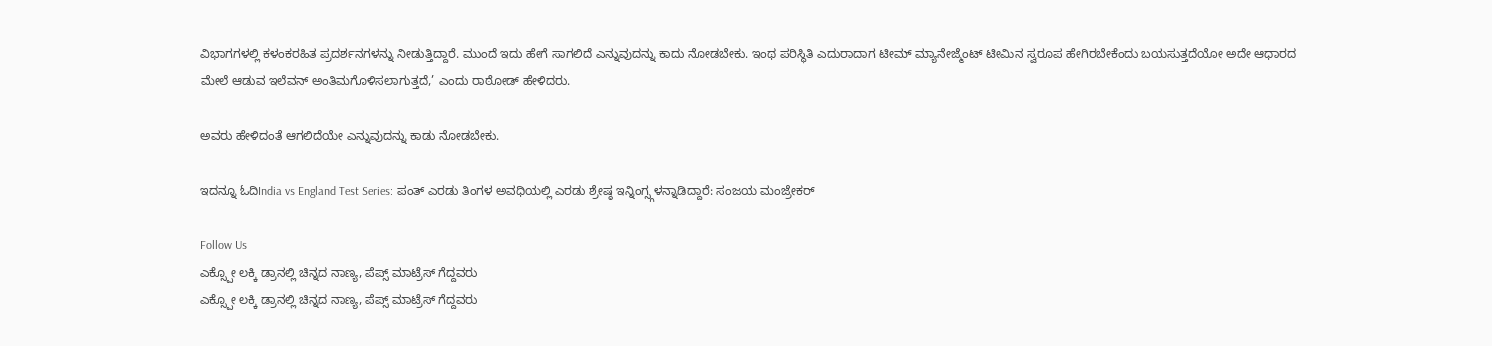ವಿಭಾಗಗಳಲ್ಲಿ ಕಳಂಕರಹಿತ ಪ್ರದರ್ಶನಗಳನ್ನು ನೀಡುತ್ತಿದ್ದಾರೆ. ಮುಂದೆ ಇದು ಹೇಗೆ ಸಾಗಲಿದೆ ಎನ್ನುವುದನ್ನು ಕಾದು ನೋಡಬೇಕು. ಇಂಥ ಪರಿಸ್ಥಿತಿ ಎದುರಾದಾಗ ಟೀಮ್ ಮ್ಯಾನೇಜ್ಮೆಂಟ್ ಟೀಮಿನ ಸ್ವರೂಪ ಹೇಗಿರಬೇಕೆಂದು ಬಯಸುತ್ತದೆಯೋ ಅದೇ ಆಧಾರದ ಮೇಲೆ ಆಡುವ ಇಲೆವನ್ ಅಂತಿಮಗೊಳಿಸಲಾಗುತ್ತದೆ,’ ಎಂದು ರಾಠೋಡ್ ಹೇಳಿದರು.

ಅವರು ಹೇಳಿದಂತೆ ಆಗಲಿದೆಯೇ ಎನ್ನುವುದನ್ನು ಕಾಡು ನೋಡಬೇಕು.

ಇದನ್ನೂ ಓದಿIndia vs England Test Series: ಪಂತ್ ಎರಡು ತಿಂಗಳ ಅವಧಿಯಲ್ಲಿ ಎರಡು ಶ್ರೇಷ್ಠ ಇನ್ನಿಂಗ್ಸ್ಗಳನ್ನಾಡಿದ್ದಾರೆ: ಸಂಜಯ ಮಂಜ್ರೇಕರ್

Follow Us
ಎಕ್ಸ್ಪೋ ಲಕ್ಕಿ ಡ್ರಾನಲ್ಲಿ ಚಿನ್ನದ ನಾಣ್ಯ, ಪೆಪ್ಸ್ ಮಾಟ್ರೆಸ್ ಗೆದ್ದವರು
ಎಕ್ಸ್ಪೋ ಲಕ್ಕಿ ಡ್ರಾನಲ್ಲಿ ಚಿನ್ನದ ನಾಣ್ಯ, ಪೆಪ್ಸ್ ಮಾಟ್ರೆಸ್ ಗೆದ್ದವರು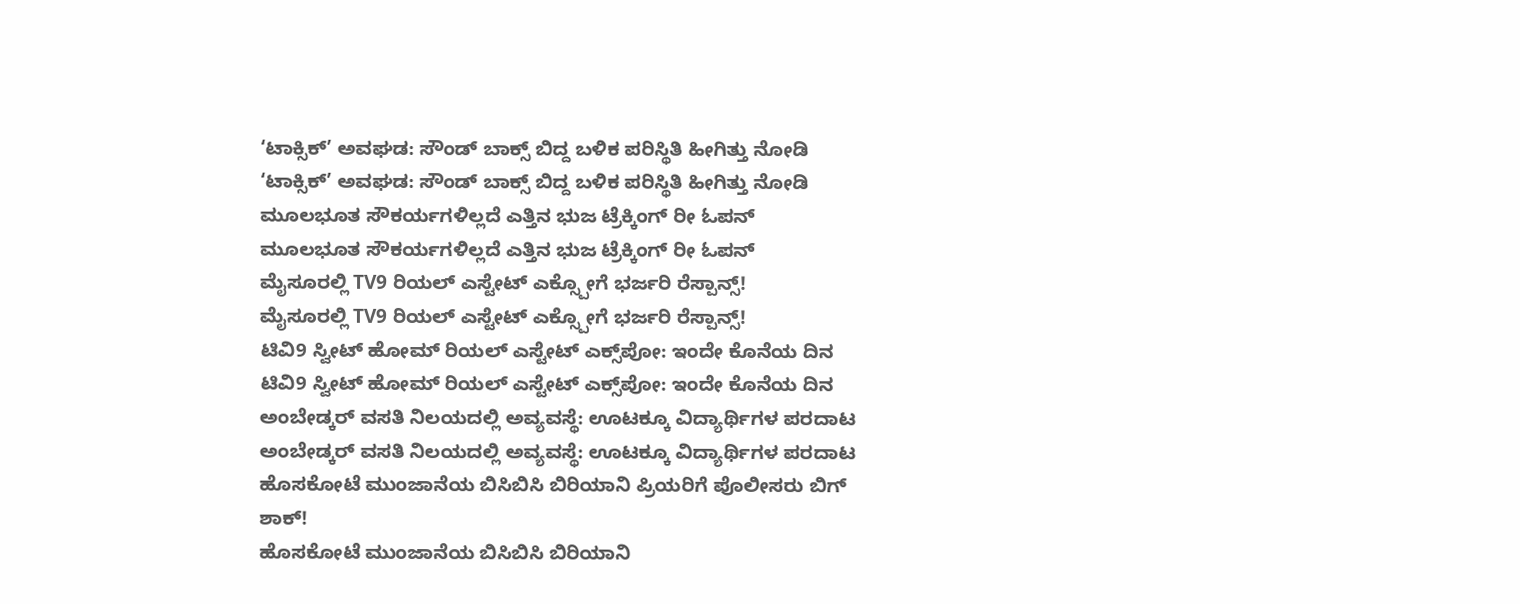‘ಟಾಕ್ಸಿಕ್’ ಅವಘಡ: ಸೌಂಡ್ ಬಾಕ್ಸ್ ಬಿದ್ದ ಬಳಿಕ ಪರಿಸ್ಥಿತಿ ಹೀಗಿತ್ತು ನೋಡಿ
‘ಟಾಕ್ಸಿಕ್’ ಅವಘಡ: ಸೌಂಡ್ ಬಾಕ್ಸ್ ಬಿದ್ದ ಬಳಿಕ ಪರಿಸ್ಥಿತಿ ಹೀಗಿತ್ತು ನೋಡಿ
ಮೂಲಭೂತ ಸೌಕರ್ಯಗಳಿಲ್ಲದೆ ಎತ್ತಿನ ಭುಜ ಟ್ರೆಕ್ಕಿಂಗ್ ರೀ ಓಪನ್
ಮೂಲಭೂತ ಸೌಕರ್ಯಗಳಿಲ್ಲದೆ ಎತ್ತಿನ ಭುಜ ಟ್ರೆಕ್ಕಿಂಗ್ ರೀ ಓಪನ್
ಮೈಸೂರಲ್ಲಿ TV9 ರಿಯಲ್ ಎಸ್ಟೇಟ್ ಎಕ್ಸ್ಪೋಗೆ ಭರ್ಜರಿ ರೆಸ್ಪಾನ್ಸ್!
ಮೈಸೂರಲ್ಲಿ TV9 ರಿಯಲ್ ಎಸ್ಟೇಟ್ ಎಕ್ಸ್ಪೋಗೆ ಭರ್ಜರಿ ರೆಸ್ಪಾನ್ಸ್!
ಟಿವಿ9 ಸ್ವೀಟ್ ಹೋಮ್ ರಿಯಲ್ ಎಸ್ಟೇಟ್ ಎಕ್ಸ್‌ಪೋ: ಇಂದೇ ಕೊನೆಯ ದಿನ
ಟಿವಿ9 ಸ್ವೀಟ್ ಹೋಮ್ ರಿಯಲ್ ಎಸ್ಟೇಟ್ ಎಕ್ಸ್‌ಪೋ: ಇಂದೇ ಕೊನೆಯ ದಿನ
ಅಂಬೇಡ್ಕರ್ ವಸತಿ ನಿಲಯದಲ್ಲಿ ಅವ್ಯವಸ್ಥೆ: ಊಟಕ್ಕೂ ವಿದ್ಯಾರ್ಥಿಗಳ ಪರದಾಟ
ಅಂಬೇಡ್ಕರ್ ವಸತಿ ನಿಲಯದಲ್ಲಿ ಅವ್ಯವಸ್ಥೆ: ಊಟಕ್ಕೂ ವಿದ್ಯಾರ್ಥಿಗಳ ಪರದಾಟ
ಹೊಸಕೋಟೆ ಮುಂಜಾನೆಯ ಬಿಸಿಬಿಸಿ ಬಿರಿಯಾನಿ ಪ್ರಿಯರಿಗೆ ಪೊಲೀಸರು ಬಿಗ್ ಶಾಕ್!
ಹೊಸಕೋಟೆ ಮುಂಜಾನೆಯ ಬಿಸಿಬಿಸಿ ಬಿರಿಯಾನಿ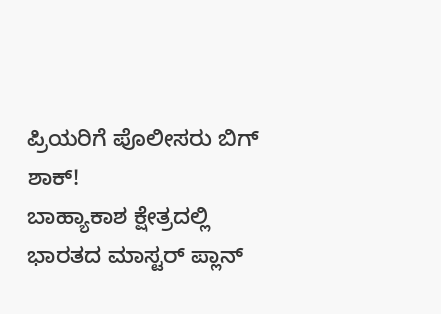ಪ್ರಿಯರಿಗೆ ಪೊಲೀಸರು ಬಿಗ್ ಶಾಕ್!
ಬಾಹ್ಯಾಕಾಶ ಕ್ಷೇತ್ರದಲ್ಲಿ ಭಾರತದ ಮಾಸ್ಟರ್ ಪ್ಲಾನ್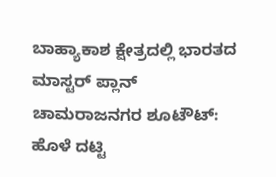ಬಾಹ್ಯಾಕಾಶ ಕ್ಷೇತ್ರದಲ್ಲಿ ಭಾರತದ ಮಾಸ್ಟರ್ ಪ್ಲಾನ್
ಚಾಮರಾಜನಗರ ಶೂಟೌಟ್: ಹೊಳೆ ದಟ್ಟಿ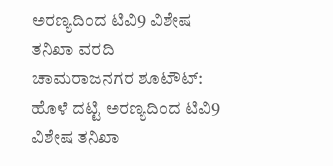ಅರಣ್ಯದಿಂದ ಟಿವಿ9 ವಿಶೇಷ ತನಿಖಾ ವರದಿ
ಚಾಮರಾಜನಗರ ಶೂಟೌಟ್: ಹೊಳೆ ದಟ್ಟಿ ಅರಣ್ಯದಿಂದ ಟಿವಿ9 ವಿಶೇಷ ತನಿಖಾ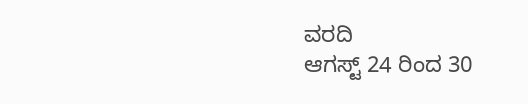ವರದಿ
ಆಗಸ್ಟ್ 24 ರಿಂದ 30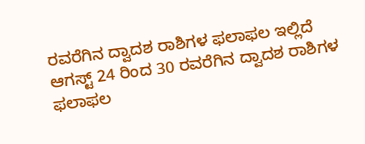ರವರೆಗಿನ ದ್ವಾದಶ ರಾಶಿಗಳ ಫಲಾಫಲ ಇಲ್ಲಿದೆ
ಆಗಸ್ಟ್ 24 ರಿಂದ 30 ರವರೆಗಿನ ದ್ವಾದಶ ರಾಶಿಗಳ ಫಲಾಫಲ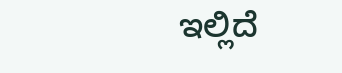ಇಲ್ಲಿದೆ